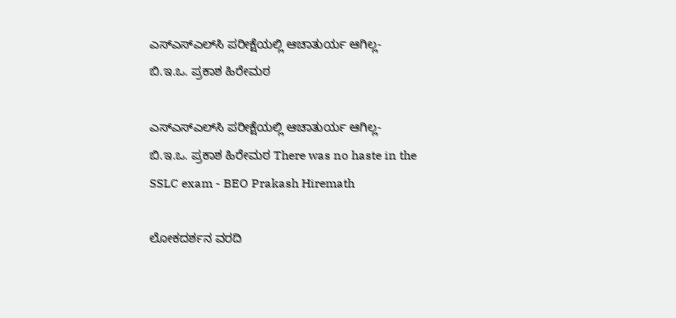ಎಸ್‌ಎಸ್‌ಎಲ್‌ಸಿ ಪರೀಕ್ಷೆಯಲ್ಲಿ ಆಚಾತುರ್ಯ ಆಗಿಲ್ಲ- ಬಿ.ಇ.ಒ. ಪ್ರಕಾಶ ಹಿರೇಮಠ

ಎಸ್‌ಎಸ್‌ಎಲ್‌ಸಿ ಪರೀಕ್ಷೆಯಲ್ಲಿ ಆಚಾತುರ್ಯ ಆಗಿಲ್ಲ- ಬಿ.ಇ.ಒ. ಪ್ರಕಾಶ ಹಿರೇಮಠ There was no haste in the SSLC exam - BEO Prakash Hiremath

ಲೋಕದರ್ಶನ ವರದಿ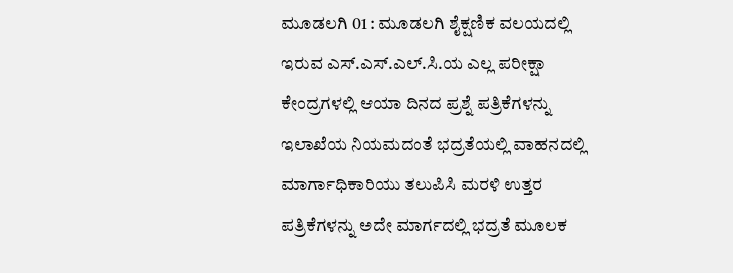ಮೂಡಲಗಿ 01 : ಮೂಡಲಗಿ ಶೈಕ್ಷಣಿಕ ವಲಯದಲ್ಲಿ ಇರುವ ಎಸ್‌.ಎಸ್‌.ಎಲ್‌.ಸಿ.ಯ ಎಲ್ಲ ಪರೀಕ್ಷಾ ಕೇಂದ್ರಗಳಲ್ಲಿ ಆಯಾ ದಿನದ ಪ್ರಶ್ನೆ ಪತ್ರಿಕೆಗಳನ್ನು ಇಲಾಖೆಯ ನಿಯಮದಂತೆ ಭದ್ರತೆಯಲ್ಲಿ ವಾಹನದಲ್ಲಿ ಮಾರ್ಗಾಧಿಕಾರಿಯು ತಲುಪಿಸಿ ಮರಳಿ ಉತ್ತರ ಪತ್ರಿಕೆಗಳನ್ನು ಅದೇ ಮಾರ್ಗದಲ್ಲಿ ಭದ್ರತೆ ಮೂಲಕ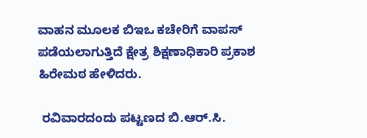ವಾಹನ ಮೂಲಕ ಬಿಇಒ ಕಚೇರಿಗೆ ವಾಪಸ್ ಪಡೆಯಲಾಗುತ್ತಿದೆ ಕ್ಷೇತ್ರ ಶಿಕ್ಷಣಾಧಿಕಾರಿ ಪ್ರಕಾಶ ಹಿರೇಮಠ ಹೇಳಿದರು.

 ರವಿವಾರದಂದು ಪಟ್ಟಣದ ಬಿ.ಆರ್‌.ಸಿ.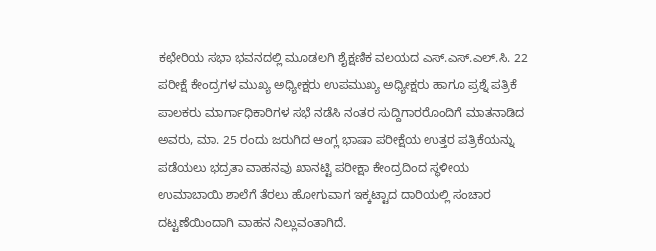ಕಛೇರಿಯ ಸಭಾ ಭವನದಲ್ಲಿ ಮೂಡಲಗಿ ಶೈಕ್ಷಣಿಕ ವಲಯದ ಎಸ್‌.ಎಸ್‌.ಎಲ್‌.ಸಿ. 22 ಪರೀಕ್ಷೆ ಕೇಂದ್ರಗಳ ಮುಖ್ಯ ಅಧ್ಯೀಕ್ಷರು ಉಪಮುಖ್ಯ ಅಧ್ಯೀಕ್ಷರು ಹಾಗೂ ಪ್ರಶ್ನೆ ಪತ್ರಿಕೆ ಪಾಲಕರು ಮಾರ್ಗಾಧಿಕಾರಿಗಳ ಸಭೆ ನಡೆಸಿ ನಂತರ ಸುದ್ದಿಗಾರರೊಂದಿಗೆ ಮಾತನಾಡಿದ ಅವರು, ಮಾ. 25 ರಂದು ಜರುಗಿದ ಆಂಗ್ಲ ಭಾಷಾ ಪರೀಕ್ಷೆಯ ಉತ್ತರ ಪತ್ರಿಕೆಯನ್ನು ಪಡೆಯಲು ಭದ್ರತಾ ವಾಹನವು ಖಾನಟ್ಟಿ ಪರೀಕ್ಷಾ ಕೇಂದ್ರದಿಂದ ಸ್ಥಳೀಯ ಉಮಾಬಾಯಿ ಶಾಲೆಗೆ ತೆರಲು ಹೋಗುವಾಗ ಇಕ್ಕಟ್ಟಾದ ದಾರಿಯಲ್ಲಿ ಸಂಚಾರ ದಟ್ಟಣೆಯಿಂದಾಗಿ ವಾಹನ ನಿಲ್ಲುವಂತಾಗಿದೆ.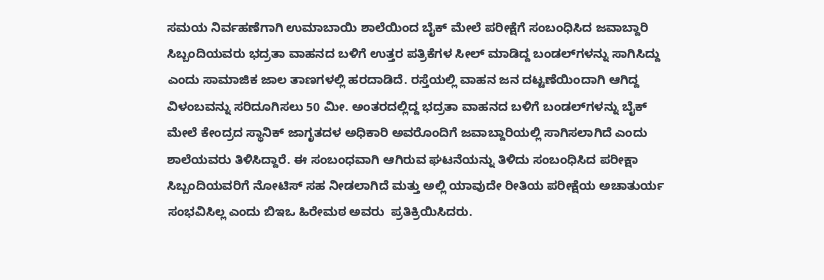ಸಮಯ ನಿರ್ವಹಣೆಗಾಗಿ ಉಮಾಬಾಯಿ ಶಾಲೆಯಿಂದ ಬೈಕ್ ಮೇಲೆ ಪರೀಕ್ಷೆಗೆ ಸಂಬಂಧಿಸಿದ ಜವಾಬ್ದಾರಿ ಸಿಬ್ಬಂದಿಯವರು ಭದ್ರತಾ ವಾಹನದ ಬಳಿಗೆ ಉತ್ತರ ಪತ್ರಿಕೆಗಳ ಸೀಲ್ ಮಾಡಿದ್ದ ಬಂಡಲ್‌ಗಳನ್ನು ಸಾಗಿಸಿದ್ದು ಎಂದು ಸಾಮಾಜಿಕ ಜಾಲ ತಾಣಗಳಲ್ಲಿ ಹರದಾಡಿದೆ. ರಸ್ತೆಯಲ್ಲಿ ವಾಹನ ಜನ ದಟ್ಟಣೆಯಿಂದಾಗಿ ಆಗಿದ್ದ ವಿಳಂಬವನ್ನು ಸರಿದೂಗಿಸಲು 50 ಮೀ. ಅಂತರದಲ್ಲಿದ್ದ ಭದ್ರತಾ ವಾಹನದ ಬಳಿಗೆ ಬಂಡಲ್‌ಗಳನ್ನು ಬೈಕ್ ಮೇಲೆ ಕೇಂದ್ರದ ಸ್ಥಾನಿಕ್ ಜಾಗೃತದಳ ಅಧಿಕಾರಿ ಅವರೊಂದಿಗೆ ಜವಾಬ್ದಾರಿಯಲ್ಲಿ ಸಾಗಿಸಲಾಗಿದೆ ಎಂದು ಶಾಲೆಯವರು ತಿಳಿಸಿದ್ದಾರೆ. ಈ ಸಂಬಂಧವಾಗಿ ಆಗಿರುವ ಘಟನೆಯನ್ನು ತಿಳಿದು ಸಂಬಂಧಿಸಿದ ಪರೀಕ್ಷಾ ಸಿಬ್ಬಂದಿಯವರಿಗೆ ನೋಟಿಸ್ ಸಹ ನೀಡಲಾಗಿದೆ ಮತ್ತು ಅಲ್ಲಿ ಯಾವುದೇ ರೀತಿಯ ಪರೀಕ್ಷೆಯ ಅಚಾತುರ್ಯ ಸಂಭವಿಸಿಲ್ಲ ಎಂದು ಬಿಇಒ ಹಿರೇಮಠ ಅವರು  ಪ್ರತಿಕ್ರಿಯಿಸಿದರು.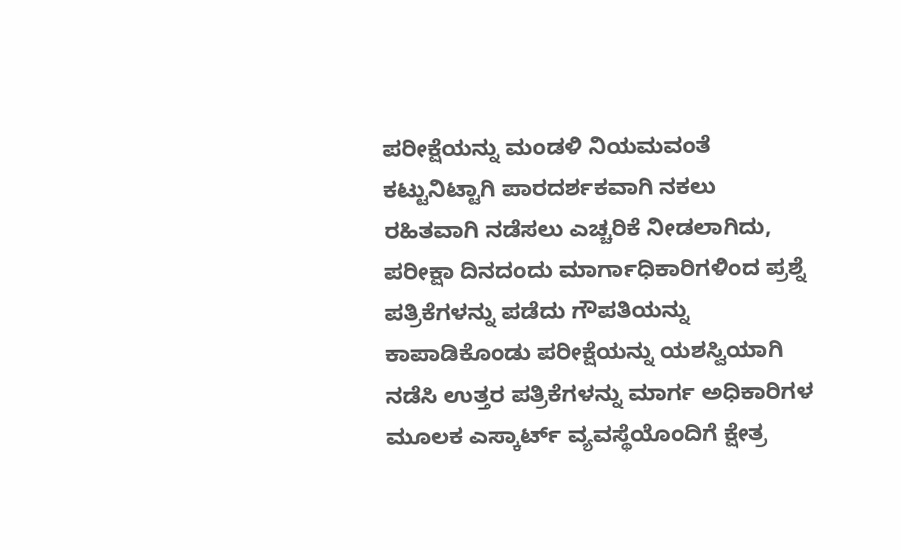ಪರೀಕ್ಷೆಯನ್ನು ಮಂಡಳಿ ನಿಯಮವಂತೆ ಕಟ್ಟುನಿಟ್ಟಾಗಿ ಪಾರದರ್ಶಕವಾಗಿ ನಕಲು ರಹಿತವಾಗಿ ನಡೆಸಲು ಎಚ್ಚರಿಕೆ ನೀಡಲಾಗಿದು, ಪರೀಕ್ಷಾ ದಿನದಂದು ಮಾರ್ಗಾಧಿಕಾರಿಗಳಿಂದ ಪ್ರಶ್ನೆ ಪತ್ರಿಕೆಗಳನ್ನು ಪಡೆದು ಗೌಪತಿಯನ್ನು ಕಾಪಾಡಿಕೊಂಡು ಪರೀಕ್ಷೆಯನ್ನು ಯಶಸ್ವಿಯಾಗಿ ನಡೆಸಿ ಉತ್ತರ ಪತ್ರಿಕೆಗಳನ್ನು ಮಾರ್ಗ ಅಧಿಕಾರಿಗಳ ಮೂಲಕ ಎಸ್ಕಾರ್ಟ್‌ ವ್ಯವಸ್ಥೆಯೊಂದಿಗೆ ಕ್ಷೇತ್ರ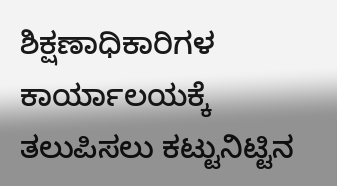ಶಿಕ್ಷಣಾಧಿಕಾರಿಗಳ ಕಾರ್ಯಾಲಯಕ್ಕೆ ತಲುಪಿಸಲು ಕಟ್ಟುನಿಟ್ಟಿನ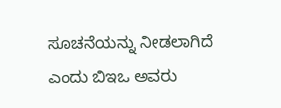ಸೂಚನೆಯನ್ನು ನೀಡಲಾಗಿದೆ ಎಂದು ಬಿಇಒ ಅವರು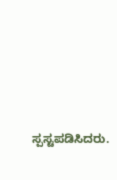ಸ್ಪಸ್ಟಪಡಿಸಿದರು.